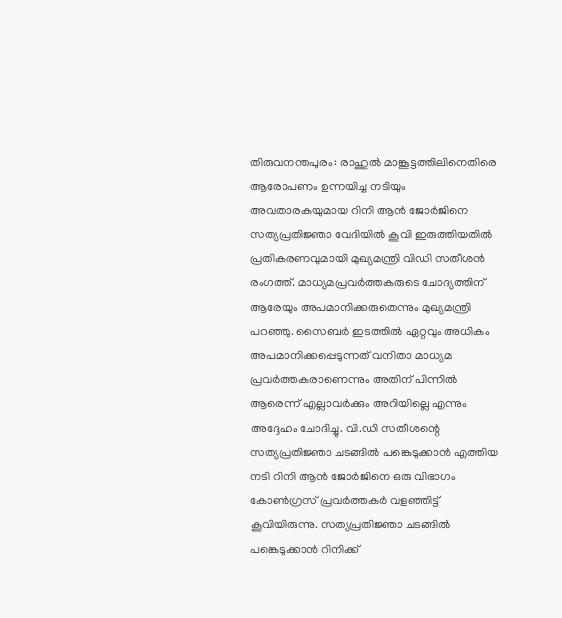തിരുവനന്തപുരം: രാഹുൽ മാങ്കൂട്ടത്തിലിനെതിരെ ആരോപണം ഉന്നയിച്ച നടിയും അവതാരകയുമായ റിനി ആൻ ജോർജിനെ സത്യപ്രതിജ്ഞാ വേദിയിൽ കൂവി ഇരുത്തിയതിൽ പ്രതികരണവുമായി മുഖ്യമന്ത്രി വിഡി സതീശൻ രംഗത്ത്. മാധ്യമപ്രവർത്തകരുടെ ചോദ്യത്തിന് ആരേയും അപമാനിക്കരുതെന്നും മുഖ്യമന്ത്രി പറഞ്ഞു. സൈബർ ഇടത്തിൽ ഏറ്റവും അധികം അപമാനിക്കപ്പെടുന്നത് വനിതാ മാധ്യമ പ്രവർത്തകരാണെന്നും അതിന് പിന്നിൽ ആരെന്ന് എല്ലാവർക്കും അറിയില്ലെ എന്നും അദ്ദേഹം ചോദിച്ചു. വി.ഡി സതീശന്റെ സത്യപ്രതിജ്ഞാ ചടങ്ങിൽ പങ്കെടുക്കാൻ എത്തിയ നടി റിനി ആൻ ജോർജിനെ ഒരു വിഭാഗം കോൺഗ്രസ് പ്രവർത്തകർ വളഞ്ഞിട്ട് കൂവിയിരുന്നു. സത്യപ്രതിജ്ഞാ ചടങ്ങിൽ പങ്കെടുക്കാൻ റിനിക്ക്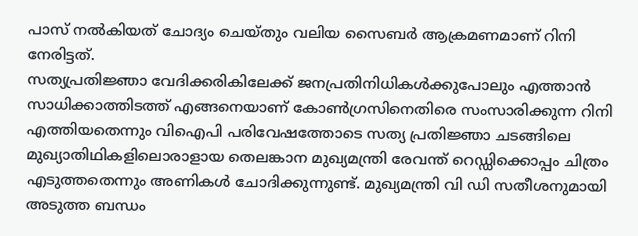പാസ് നൽകിയത് ചോദ്യം ചെയ്തും വലിയ സൈബർ ആക്രമണമാണ് റിനി നേരിട്ടത്.
സത്യപ്രതിജ്ഞാ വേദിക്കരികിലേക്ക് ജനപ്രതിനിധികൾക്കുപോലും എത്താൻ സാധിക്കാത്തിടത്ത് എങ്ങനെയാണ് കോൺഗ്രസിനെതിരെ സംസാരിക്കുന്ന റിനി എത്തിയതെന്നും വിഐപി പരിവേഷത്തോടെ സത്യ പ്രതിജ്ഞാ ചടങ്ങിലെ മുഖ്യാതിഥികളിലൊരാളായ തെലങ്കാന മുഖ്യമന്ത്രി രേവന്ത് റെഡ്ഡിക്കൊപ്പം ചിത്രം എടുത്തതെന്നും അണികൾ ചോദിക്കുന്നുണ്ട്. മുഖ്യമന്ത്രി വി ഡി സതീശനുമായി അടുത്ത ബന്ധം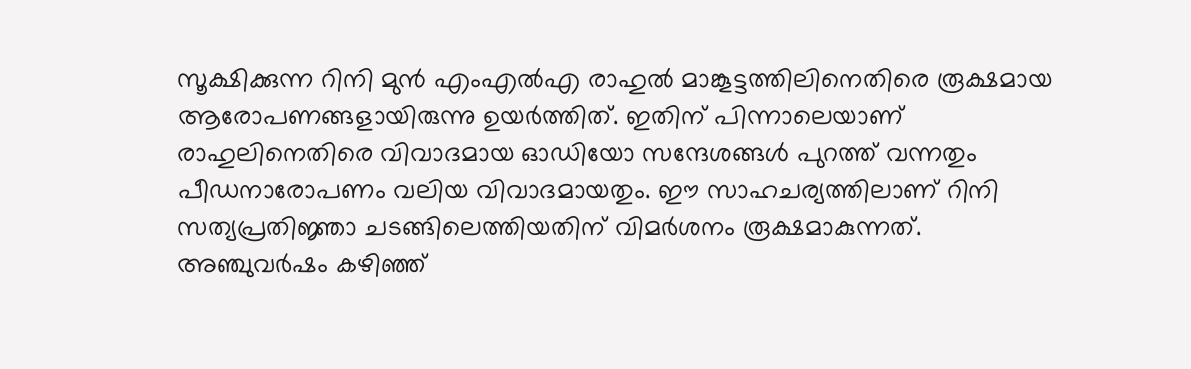സൂക്ഷിക്കുന്ന റിനി മുൻ എംഎൽഎ രാഹുൽ മാങ്കൂട്ടത്തിലിനെതിരെ രൂക്ഷമായ ആരോപണങ്ങളായിരുന്നു ഉയർത്തിത്. ഇതിന് പിന്നാലെയാണ് രാഹുലിനെതിരെ വിവാദമായ ഓഡിയോ സന്ദേശങ്ങൾ പുറത്ത് വന്നതും പീഡനാരോപണം വലിയ വിവാദമായതും. ഈ സാഹചര്യത്തിലാണ് റിനി സത്യപ്രതിജ്ഞാ ചടങ്ങിലെത്തിയതിന് വിമർശനം രൂക്ഷമാകുന്നത്. അഞ്ചുവർഷം കഴിഞ്ഞ്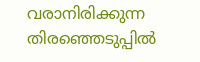വരാനിരിക്കുന്ന തിരഞ്ഞെടുപ്പിൽ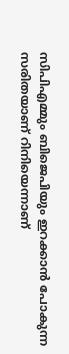സിപിഎമ്മും ബിജെപിയും ഇറക്കാൻ പോകുന്ന സരിതയാണ് റിനിയെന്നാണ്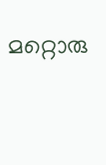മറ്റൊരു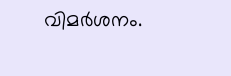വിമർശനം.